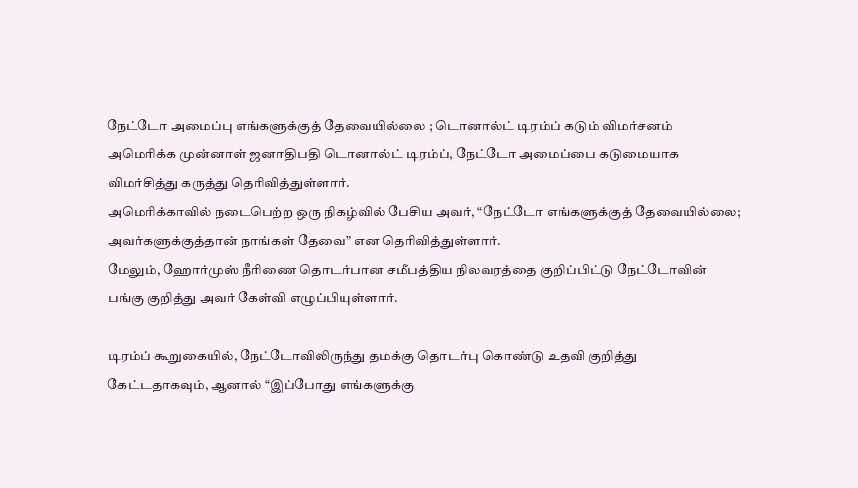நேட்டோ அமைப்பு எங்களுக்குத் தேவையில்லை ; டொனால்ட் டிரம்ப் கடும் விமர்சனம்
அமெரிக்க முன்னாள் ஜனாதிபதி டொனால்ட் டிரம்ப், நேட்டோ அமைப்பை கடுமையாக விமர்சித்து கருத்து தெரிவித்துள்ளார்.
அமெரிக்காவில் நடைபெற்ற ஒரு நிகழ்வில் பேசிய அவர், “நேட்டோ எங்களுக்குத் தேவையில்லை; அவர்களுக்குத்தான் நாங்கள் தேவை” என தெரிவித்துள்ளார்.
மேலும், ஹோர்முஸ் நீரிணை தொடர்பான சமீபத்திய நிலவரத்தை குறிப்பிட்டு நேட்டோவின் பங்கு குறித்து அவர் கேள்வி எழுப்பியுள்ளார்.

டிரம்ப் கூறுகையில், நேட்டோவிலிருந்து தமக்கு தொடர்பு கொண்டு உதவி குறித்து கேட்டதாகவும், ஆனால் “இப்போது எங்களுக்கு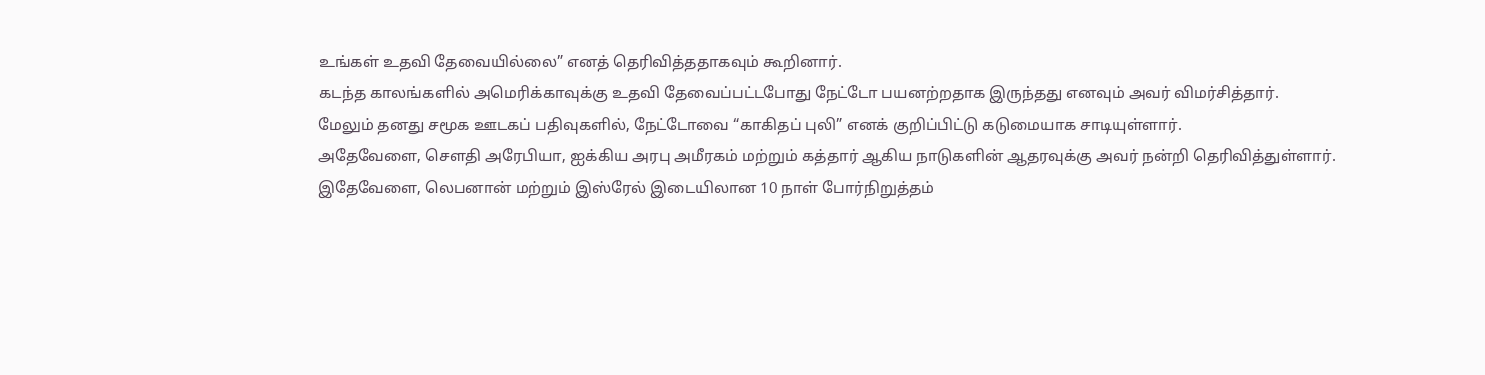உங்கள் உதவி தேவையில்லை” எனத் தெரிவித்ததாகவும் கூறினார்.
கடந்த காலங்களில் அமெரிக்காவுக்கு உதவி தேவைப்பட்டபோது நேட்டோ பயனற்றதாக இருந்தது எனவும் அவர் விமர்சித்தார்.
மேலும் தனது சமூக ஊடகப் பதிவுகளில், நேட்டோவை “காகிதப் புலி” எனக் குறிப்பிட்டு கடுமையாக சாடியுள்ளார்.
அதேவேளை, சௌதி அரேபியா, ஐக்கிய அரபு அமீரகம் மற்றும் கத்தார் ஆகிய நாடுகளின் ஆதரவுக்கு அவர் நன்றி தெரிவித்துள்ளார்.
இதேவேளை, லெபனான் மற்றும் இஸ்ரேல் இடையிலான 10 நாள் போர்நிறுத்தம்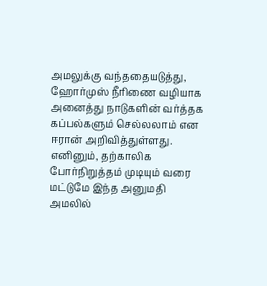அமலுக்கு வந்ததையடுத்து, ஹோர்முஸ் நீரிணை வழியாக அனைத்து நாடுகளின் வர்த்தக கப்பல்களும் செல்லலாம் என ஈரான் அறிவித்துள்ளது.
எனினும், தற்காலிக போர்நிறுத்தம் முடியும் வரை மட்டுமே இந்த அனுமதி அமலில்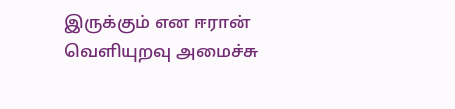இருக்கும் என ஈரான் வெளியுறவு அமைச்சு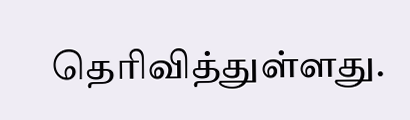தெரிவித்துள்ளது.